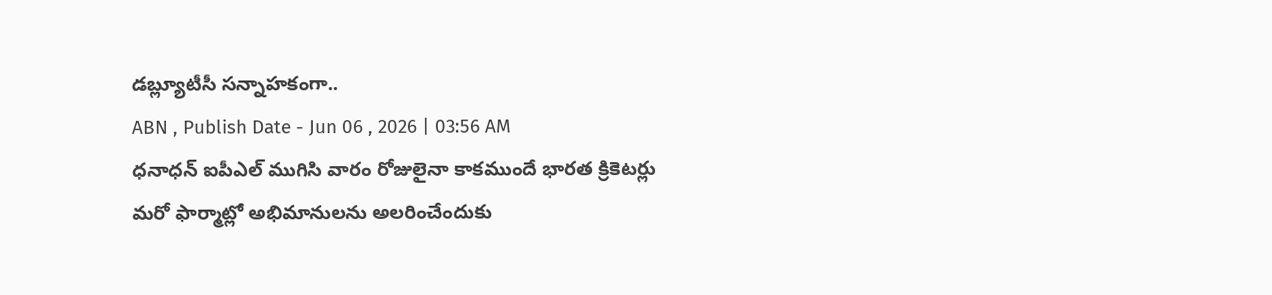డబ్ల్యూటీసీ సన్నాహకంగా..
ABN , Publish Date - Jun 06 , 2026 | 03:56 AM
ధనాధన్ ఐపీఎల్ ముగిసి వారం రోజులైనా కాకముందే భారత క్రికెటర్లు మరో ఫార్మాట్లో అభిమానులను అలరించేందుకు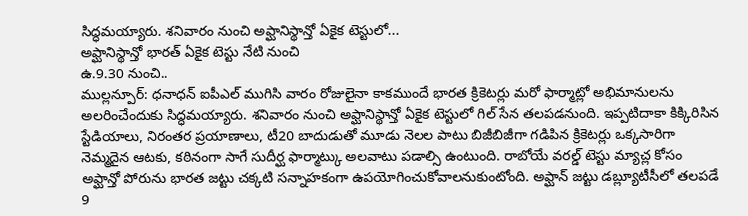సిద్ధమయ్యారు. శనివారం నుంచి అఫ్ఘానిస్థాన్తో ఏకైక టెస్టులో...
అఫ్ఘానిస్థాన్తో భారత్ ఏకైక టెస్టు నేటి నుంచి
ఉ.9.30 నుంచి..
ముల్లన్పూర్: ధనాధన్ ఐపీఎల్ ముగిసి వారం రోజులైనా కాకముందే భారత క్రికెటర్లు మరో ఫార్మాట్లో అభిమానులను అలరించేందుకు సిద్ధమయ్యారు. శనివారం నుంచి అఫ్ఘానిస్థాన్తో ఏకైక టెస్టులో గిల్ సేన తలపడనుంది. ఇప్పటిదాకా కిక్కిరిసిన స్టేడియాలు, నిరంతర ప్రయాణాలు, టీ20 బాదుడుతో మూడు నెలల పాటు బిజీబిజీగా గడిపిన క్రికెటర్లు ఒక్కసారిగా నెమ్మదైన ఆటకు, కఠినంగా సాగే సుదీర్ఘ ఫార్మాట్కు అలవాటు పడాల్సి ఉంటుంది. రాబోయే వరల్డ్ టెస్టు మ్యాచ్ల కోసం అఫ్ఘాన్తో పోరును భారత జట్టు చక్కటి సన్నాహకంగా ఉపయోగించుకోవాలనుకుంటోంది. అఫ్ఘాన్ జట్టు డబ్ల్యూటీసీలో తలపడే 9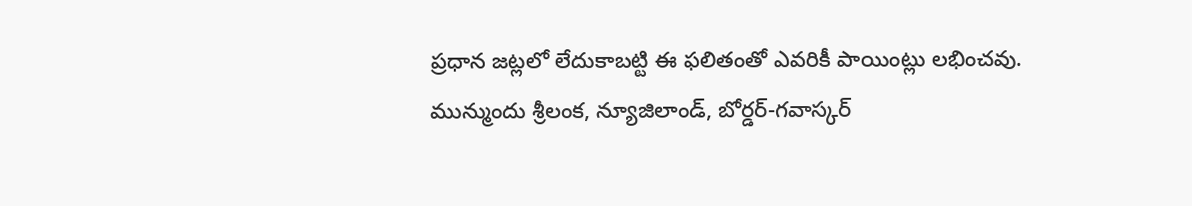ప్రధాన జట్లలో లేదుకాబట్టి ఈ ఫలితంతో ఎవరికీ పాయింట్లు లభించవు. మున్ముందు శ్రీలంక, న్యూజిలాండ్, బోర్డర్-గవాస్కర్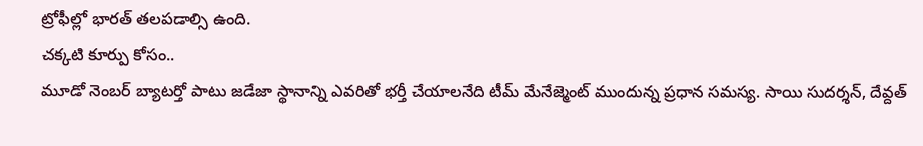ట్రోఫీల్లో భారత్ తలపడాల్సి ఉంది.
చక్కటి కూర్పు కోసం..
మూడో నెంబర్ బ్యాటర్తో పాటు జడేజా స్థానాన్ని ఎవరితో భర్తీ చేయాలనేది టీమ్ మేనేజ్మెంట్ ముందున్న ప్రధాన సమస్య. సాయి సుదర్శన్, దేవ్దత్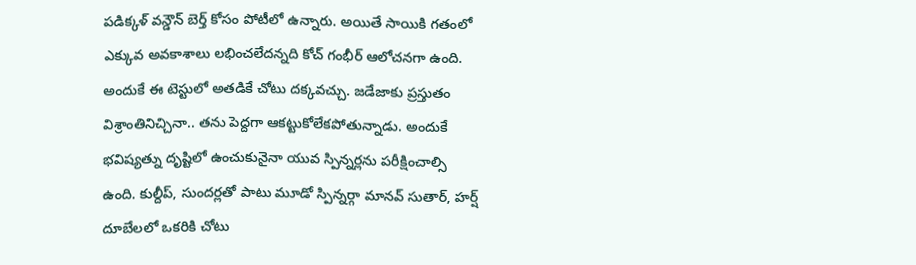పడిక్కళ్ వన్డౌన్ బెర్త్ కోసం పోటీలో ఉన్నారు. అయితే సాయికి గతంలో ఎక్కువ అవకాశాలు లభించలేదన్నది కోచ్ గంభీర్ ఆలోచనగా ఉంది. అందుకే ఈ టెస్టులో అతడికే చోటు దక్కవచ్చు. జడేజాకు ప్రస్తుతం విశ్రాంతినిచ్చినా.. తను పెద్దగా ఆకట్టుకోలేకపోతున్నాడు. అందుకే భవిష్యత్ను దృష్టిలో ఉంచుకునైనా యువ స్పిన్నర్లను పరీక్షించాల్సి ఉంది. కుల్దీప్, సుందర్లతో పాటు మూడో స్పిన్నర్గా మానవ్ సుతార్, హర్ష్ దూబేలలో ఒకరికి చోటు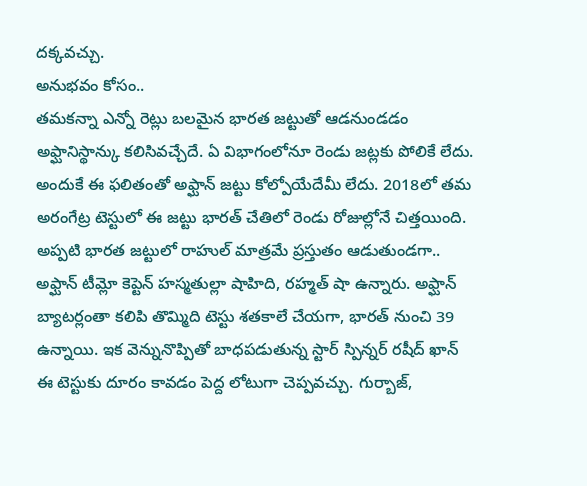దక్కవచ్చు.
అనుభవం కోసం..
తమకన్నా ఎన్నో రెట్లు బలమైన భారత జట్టుతో ఆడనుండడం అఫ్ఘానిస్థాన్కు కలిసివచ్చేదే. ఏ విభాగంలోనూ రెండు జట్లకు పోలికే లేదు. అందుకే ఈ ఫలితంతో అఫ్ఘాన్ జట్టు కోల్పోయేదేమీ లేదు. 2018లో తమ అరంగేట్ర టెస్టులో ఈ జట్టు భారత్ చేతిలో రెండు రోజుల్లోనే చిత్తయింది. అప్పటి భారత జట్టులో రాహుల్ మాత్రమే ప్రస్తుతం ఆడుతుండగా.. అఫ్ఘాన్ టీమ్లో కెప్టెన్ హస్మతుల్లా షాహిది, రహ్మత్ షా ఉన్నారు. అఫ్ఘాన్ బ్యాటర్లంతా కలిపి తొమ్మిది టెస్టు శతకాలే చేయగా, భారత్ నుంచి 39 ఉన్నాయి. ఇక వెన్నునొప్పితో బాధపడుతున్న స్టార్ స్పిన్నర్ రషీద్ ఖాన్ ఈ టెస్టుకు దూరం కావడం పెద్ద లోటుగా చెప్పవచ్చు. గుర్బాజ్,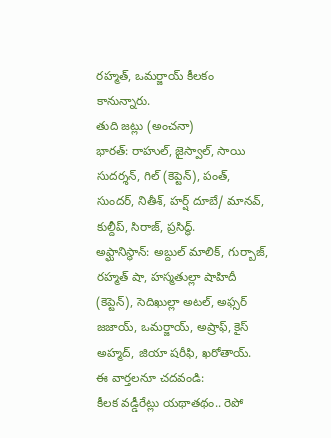రహ్మత్, ఒమర్జాయ్ కీలకం కానున్నారు.
తుది జట్లు (అంచనా)
భారత్: రాహుల్, జైస్వాల్, సాయి సుదర్శన్, గిల్ (కెప్టెన్), పంత్, సుందర్, నితీశ్, హర్ష్ దూబే/ మానవ్, కుల్దీప్, సిరాజ్, ప్రసిద్ధ్.
అఫ్ఘానిస్థాన్: అబ్దుల్ మాలిక్, గుర్బాజ్, రహ్మత్ షా, హస్మతుల్లా షాహిదీ (కెప్టెన్), సెదిఖుల్లా అటల్, అఫ్సర్ జజాయ్, ఒమర్జాయ్, అష్రాఫ్, కైస్ అహ్మద్, జియా షరీఫి, ఖరోతాయ్.
ఈ వార్తలనూ చదవండి:
కీలక వడ్డీరేట్లు యథాతథం.. రెపో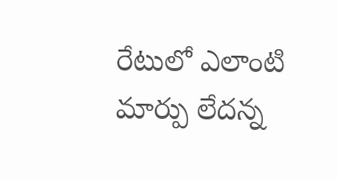రేటులో ఎలాంటి మార్పు లేదన్న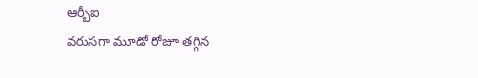ఆర్బీఐ
వరుసగా మూడో రోజూ తగ్గిన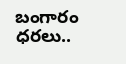బంగారం ధరలు..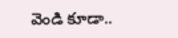వెండి కూడా..